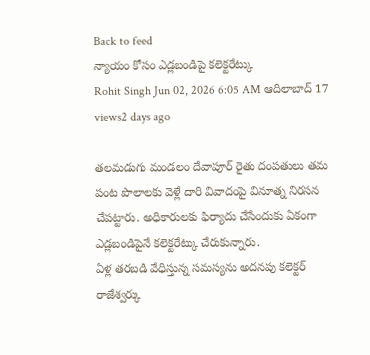Back to feed
న్యాయం కోసం ఎడ్లబండిపై కలెక్టరేట్కు
Rohit Singh Jun 02, 2026 6:05 AM ఆదిలాబాద్ 17 views2 days ago

తలమడుగు మండలం దేవాపూర్ రైతు దంపతులు తమ పంట పొలాలకు వెళ్లే దారి వివాదంపై వినూత్న నిరసన చేపట్టారు. అధికారులకు ఫిర్యాదు చేసేందుకు ఏకంగా ఎడ్లబండిపైనే కలెక్టరేట్కు చేరుకున్నారు.
ఏళ్ల తరబడి వేధిస్తున్న సమస్యను అదనపు కలెక్టర్ రాజేశ్వర్కు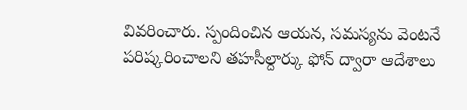వివరించారు. స్పందించిన ఆయన, సమస్యను వెంటనే పరిష్కరించాలని తహసీల్దార్కు ఫోన్ ద్వారా ఆదేశాలు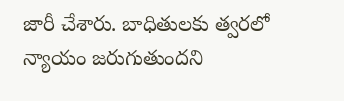జారీ చేశారు. బాధితులకు త్వరలో న్యాయం జరుగుతుందని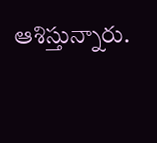ఆశిస్తున్నారు.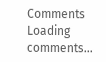Comments
Loading comments...